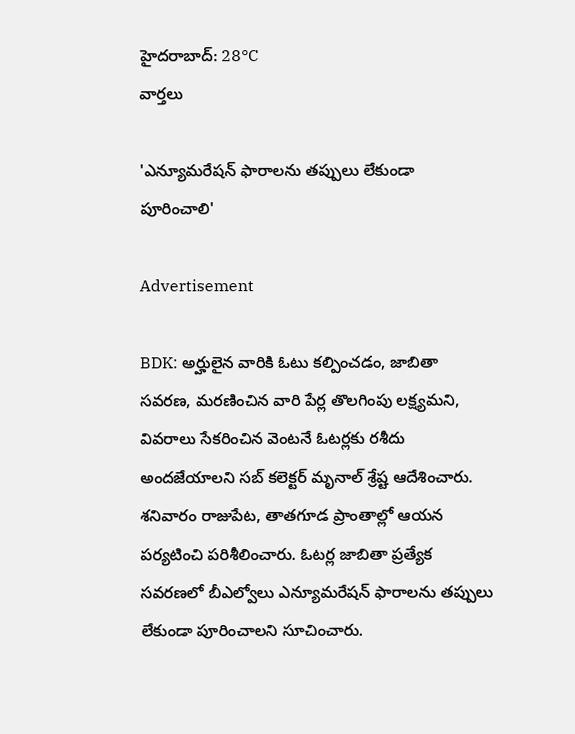హైదరాబాద్: 28°C
వార్తలు

'ఎన్యూమరేషన్ ఫారాలను తప్పులు లేకుండా పూరించాలి'

Advertisement

BDK: అర్హులైన వారికి ఓటు కల్పించడం, జాబితా సవరణ, మరణించిన వారి పేర్ల తొలగింపు లక్ష్యమని, వివరాలు సేకరించిన వెంటనే ఓటర్లకు రశీదు అందజేయాలని సబ్ కలెక్టర్ మృనాల్ శ్రేష్ట ఆదేశించారు. శనివారం రాజుపేట, తాతగూడ ప్రాంతాల్లో ఆయన పర్యటించి పరిశీలించారు. ఓటర్ల జాబితా ప్రత్యేక సవరణలో బీఎల్వోలు ఎన్యూమరేషన్ ఫారాలను తప్పులు లేకుండా పూరించాలని సూచించారు.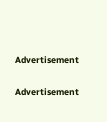Advertisement

Advertisement